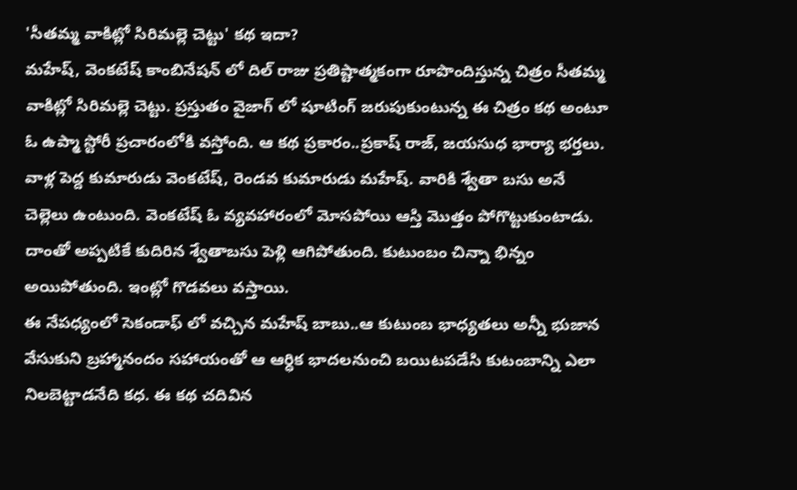'సీతమ్మ వాకిట్లో సిరిమల్లె చెట్టు' కథ ఇదా?
మహేష్, వెంకటేష్ కాంబినేషన్ లో దిల్ రాజు ప్రతిష్టాత్మకంగా రూపొందిస్తున్న చిత్రం సీతమ్మ వాకిట్లో సిరిమల్లె చెట్టు. ప్రస్తుతం వైజాగ్ లో షూటింగ్ జరుపుకుంటున్న ఈ చిత్రం కథ అంటూ ఓ ఉప్మా స్టోరీ ప్రచారంలోకి వస్తోంది. ఆ కథ ప్రకారం..ప్రకాష్ రాజ్, జయసుధ భార్యా భర్తలు. వాళ్ల పెద్ద కుమారుడు వెంకటేష్, రెండవ కుమారుడు మహేష్. వారికి శ్వేతా బసు అనే చెల్లెలు ఉంటుంది. వెంకటేష్ ఓ వ్యవహారంలో మోసపోయి ఆస్తి మొత్తం పోగొట్టుకుంటాడు. దాంతో అప్పటికే కుదిరిన శ్వేతాబసు పెళ్లి ఆగిపోతుంది. కుటుంబం చిన్నా భిన్నం అయిపోతుంది. ఇంట్లో గొడవలు వస్తాయి.
ఈ నేపధ్యంలో సెకండాఫ్ లో వచ్చిన మహేష్ బాబు..ఆ కుటుంబ భాధ్యతలు అన్నీ భుజాన వేసుకుని బ్రహ్మానందం సహాయంతో ఆ ఆర్ధిక భాదలనుంచి బయిటపడేసి కుటంబాన్ని ఎలా నిలబెట్టాడనేది కధ. ఈ కథ చదివిన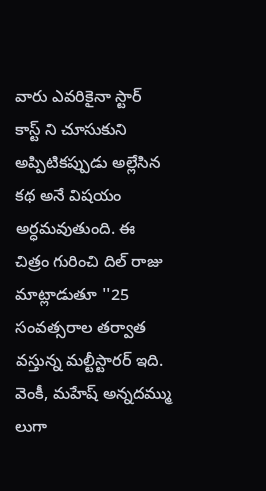వారు ఎవరికైనా స్టార్ కాస్ట్ ని చూసుకుని అప్పిటికప్పుడు అల్లేసిన కథ అనే విషయం అర్ధమవుతుంది. ఈ చిత్రం గురించి దిల్ రాజు మాట్లాడుతూ ''25 సంవత్సరాల తర్వాత వస్తున్న మల్టీస్టారర్ ఇది. వెంకీ, మహేష్ అన్నదమ్ము లుగా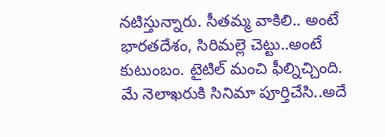నటిస్తున్నారు. సీతమ్మ వాకిలి.. అంటే భారతదేశం, సిరిమల్లె చెట్టు..అంటే కుటుంబం. టైటిల్ మంచి ఫీల్నిచ్చింది.
మే నెలాఖరుకి సినిమా పూర్తిచేసి..అదే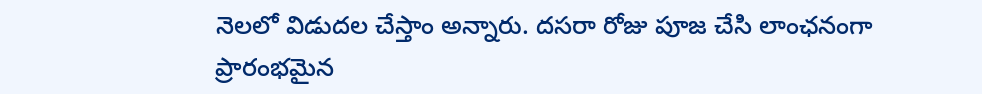నెలలో విడుదల చేస్తాం అన్నారు. దసరా రోజు పూజ చేసి లాంఛనంగా ప్రారంభమైన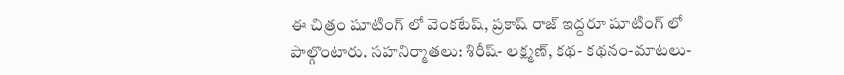ఈ చిత్రం షూటింగ్ లో వెంకటేష్, ప్రకాష్ రాజ్ ఇద్దరూ షూటింగ్ లో పాల్గొంటారు. సహనిర్మాతలు: శిరీష్- లక్ష్మణ్, కథ- కథనం-మాటలు-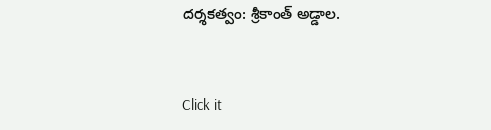దర్శకత్వం: శ్రీకాంత్ అడ్డాల.


Click it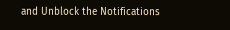and Unblock the Notifications